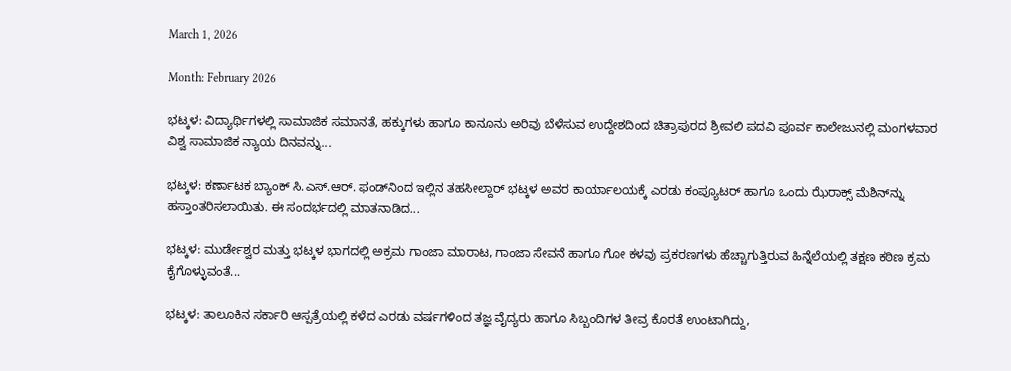March 1, 2026

Month: February 2026

ಭಟ್ಕಳ: ವಿದ್ಯಾರ್ಥಿಗಳಲ್ಲಿ ಸಾಮಾಜಿಕ ಸಮಾನತೆ, ಹಕ್ಕುಗಳು ಹಾಗೂ ಕಾನೂನು ಅರಿವು ಬೆಳೆಸುವ ಉದ್ದೇಶದಿಂದ ಚಿತ್ರಾಪುರದ ಶ್ರೀವಲಿ ಪದವಿ ಪೂರ್ವ ಕಾಲೇಜುನಲ್ಲಿ ಮಂಗಳವಾರ ವಿಶ್ವ ಸಾಮಾಜಿಕ ನ್ಯಾಯ ದಿನವನ್ನು...

ಭಟ್ಕಳ: ಕರ್ಣಾಟಕ ಬ್ಯಾಂಕ್ ಸಿ.ಎಸ್.ಆರ್. ಫಂಡ್‌ನಿಂದ ಇಲ್ಲಿನ ತಹಸೀಲ್ದಾರ್ ಭಟ್ಕಳ ಅವರ ಕಾರ್ಯಾಲಯಕ್ಕೆ ಎರಡು ಕಂಪ್ಯೂಟರ್ ಹಾಗೂ ಒಂದು ಝೆರಾಕ್ಸ್ ಮೆಶಿನ್‌ನ್ನು ಹಸ್ತಾಂತರಿಸಲಾಯಿತು. ಈ ಸಂದರ್ಭದಲ್ಲಿ ಮಾತನಾಡಿದ...

ಭಟ್ಕಳ: ಮುರ್ಡೇಶ್ವರ ಮತ್ತು ಭಟ್ಕಳ ಭಾಗದಲ್ಲಿ ಅಕ್ರಮ ಗಾಂಜಾ ಮಾರಾಟ, ಗಾಂಜಾ ಸೇವನೆ ಹಾಗೂ ಗೋ ಕಳವು ಪ್ರಕರಣಗಳು ಹೆಚ್ಚಾಗುತ್ತಿರುವ ಹಿನ್ನೆಲೆಯಲ್ಲಿ ತಕ್ಷಣ ಕಠಿಣ ಕ್ರಮ ಕೈಗೊಳ್ಳುವಂತೆ...

ಭಟ್ಕಳ: ತಾಲೂಕಿನ ಸರ್ಕಾರಿ ಆಸ್ಪತ್ರೆಯಲ್ಲಿ ಕಳೆದ ಎರಡು ವರ್ಷಗಳಿಂದ ತಜ್ಞ ವೈದ್ಯರು ಹಾಗೂ ಸಿಬ್ಬಂದಿಗಳ ತೀವ್ರ ಕೊರತೆ ಉಂಟಾಗಿದ್ದು,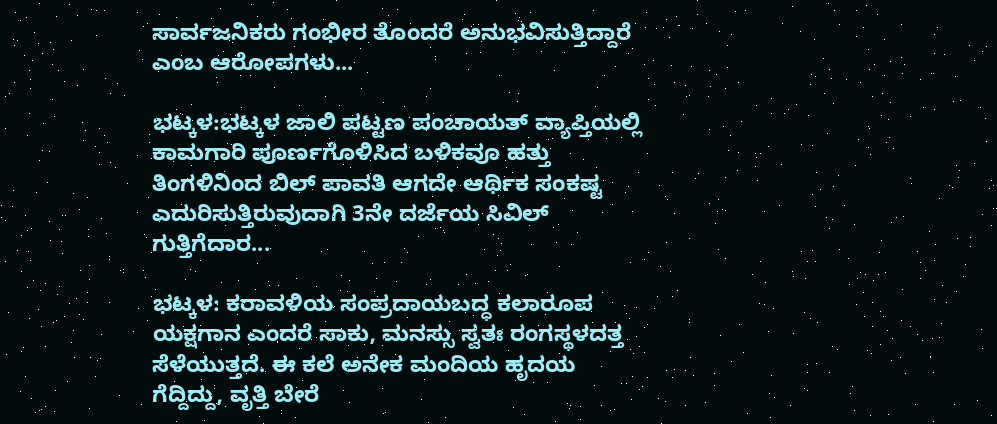ಸಾರ್ವಜನಿಕರು ಗಂಭೀರ ತೊಂದರೆ ಅನುಭವಿಸುತ್ತಿದ್ದಾರೆ ಎಂಬ ಆರೋಪಗಳು...

ಭಟ್ಕಳ:ಭಟ್ಕಳ ಜಾಲಿ ಪಟ್ಟಣ ಪಂಚಾಯತ್ ವ್ಯಾಪ್ತಿಯಲ್ಲಿ ಕಾಮಗಾರಿ ಪೂರ್ಣಗೊಳಿಸಿದ ಬಳಿಕವೂ ಹತ್ತು ತಿಂಗಳಿನಿಂದ ಬಿಲ್ ಪಾವತಿ ಆಗದೇ ಆರ್ಥಿಕ ಸಂಕಷ್ಟ ಎದುರಿಸುತ್ತಿರುವುದಾಗಿ 3ನೇ ದರ್ಜೆಯ ಸಿವಿಲ್ ಗುತ್ತಿಗೆದಾರ...

ಭಟ್ಕಳ: ಕರಾವಳಿಯ ಸಂಪ್ರದಾಯಬದ್ಧ ಕಲಾರೂಪ ಯಕ್ಷಗಾನ ಎಂದರೆ ಸಾಕು, ಮನಸ್ಸು ಸ್ವತಃ ರಂಗಸ್ಥಳದತ್ತ ಸೆಳೆಯುತ್ತದೆ. ಈ ಕಲೆ ಅನೇಕ ಮಂದಿಯ ಹೃದಯ ಗೆದ್ದಿದ್ದು, ವೃತ್ತಿ ಬೇರೆ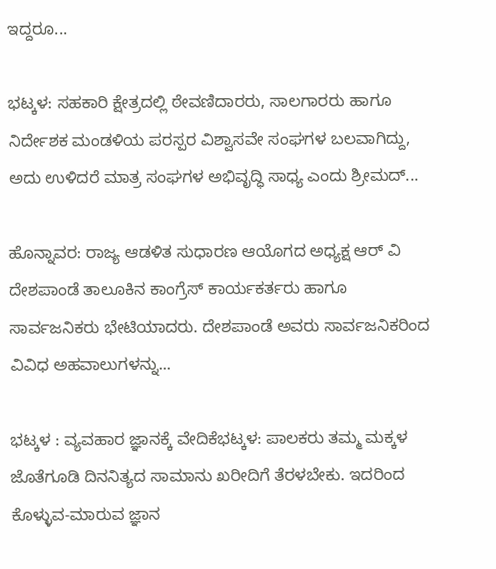ಇದ್ದರೂ...

ಭಟ್ಕಳ: ಸಹಕಾರಿ ಕ್ಷೇತ್ರದಲ್ಲಿ ಠೇವಣಿದಾರರು, ಸಾಲಗಾರರು ಹಾಗೂ ನಿರ್ದೇಶಕ ಮಂಡಳಿಯ ಪರಸ್ಪರ ವಿಶ್ವಾಸವೇ ಸಂಘಗಳ ಬಲವಾಗಿದ್ದು, ಅದು ಉಳಿದರೆ ಮಾತ್ರ ಸಂಘಗಳ ಅಭಿವೃದ್ಧಿ ಸಾಧ್ಯ ಎಂದು ಶ್ರೀಮದ್...

ಹೊನ್ನಾವರ: ರಾಜ್ಯ ಆಡಳಿತ ಸುಧಾರಣ ಆಯೊಗದ ಅಧ್ಯಕ್ಷ ಆರ್ ವಿ ದೇಶಪಾಂಡೆ ತಾಲೂಕಿನ ಕಾಂಗ್ರೆಸ್ ಕಾರ್ಯಕರ್ತರು ಹಾಗೂ ಸಾರ್ವಜನಿಕರು ಭೇಟಿಯಾದರು. ದೇಶಪಾಂಡೆ ಅವರು ಸಾರ್ವಜನಿಕರಿಂದ ವಿವಿಧ ಅಹವಾಲುಗಳನ್ನು...

ಭಟ್ಕಳ : ವ್ಯವಹಾರ ಜ್ಞಾನಕ್ಕೆ ವೇದಿಕೆಭಟ್ಕಳ: ಪಾಲಕರು ತಮ್ಮ ಮಕ್ಕಳ ಜೊತೆಗೂಡಿ ದಿನನಿತ್ಯದ ಸಾಮಾನು ಖರೀದಿಗೆ ತೆರಳಬೇಕು. ಇದರಿಂದ ಕೊಳ್ಳುವ-ಮಾರುವ ಜ್ಞಾನ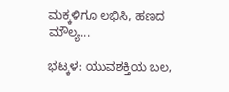ಮಕ್ಕಳಿಗೂ ಲಭಿಸಿ, ಹಣದ ಮೌಲ್ಯ...

ಭಟ್ಕಳ: ಯುವಶಕ್ತಿಯ ಬಲ,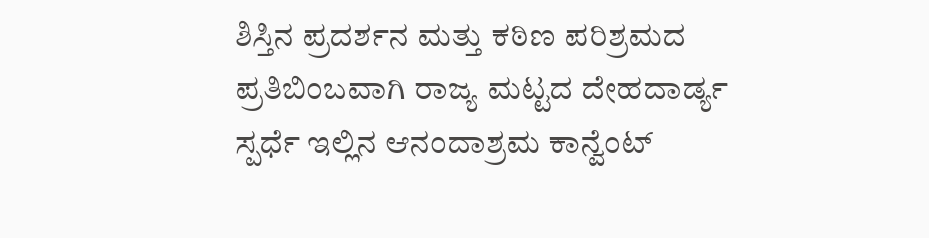ಶಿಸ್ತಿನ ಪ್ರದರ್ಶನ ಮತ್ತು ಕಠಿಣ ಪರಿಶ್ರಮದ ಪ್ರತಿಬಿಂಬವಾಗಿ ರಾಜ್ಯ ಮಟ್ಟದ ದೇಹದಾರ್ಡ್ಯ ಸ್ಪರ್ಧೆ ಇಲ್ಲಿನ ಆನಂದಾಶ್ರಮ ಕಾನ್ವೆಂಟ್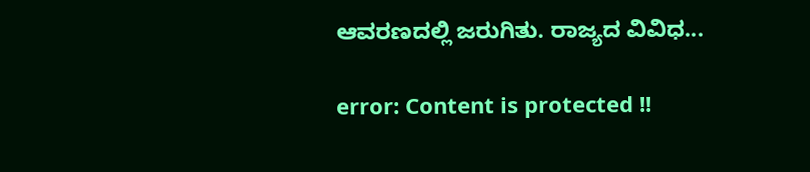ಆವರಣದಲ್ಲಿ ಜರುಗಿತು. ರಾಜ್ಯದ ವಿವಿಧ...

error: Content is protected !!